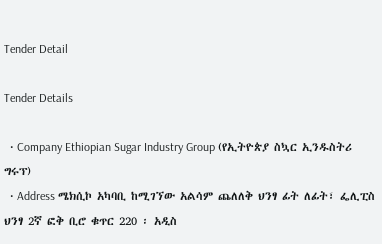Tender Detail

Tender Details

  • Company Ethiopian Sugar Industry Group (የኢትዮጵያ ስኳር ኢንዱስትሪ ግሩፕ)
  • Address ሜክሲኮ አካባቢ ከሚገኘው አልሳም ጨለለቅ ህንፃ ፊት ለፊት፣ ፌሊፒስ ህንፃ 2ኛ ፎቅ ቢሮ ቁጥር 220 ፡ አዲስ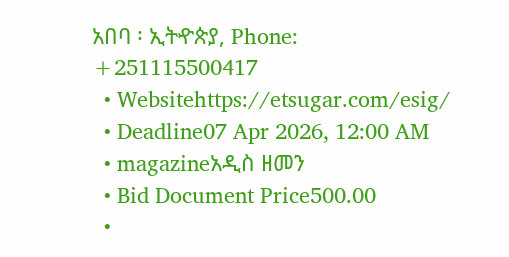አበባ ፡ ኢትዯጵያ, Phone: +251115500417
  • Websitehttps://etsugar.com/esig/
  • Deadline07 Apr 2026, 12:00 AM
  • magazineአዲስ ዘመን
  • Bid Document Price500.00
  •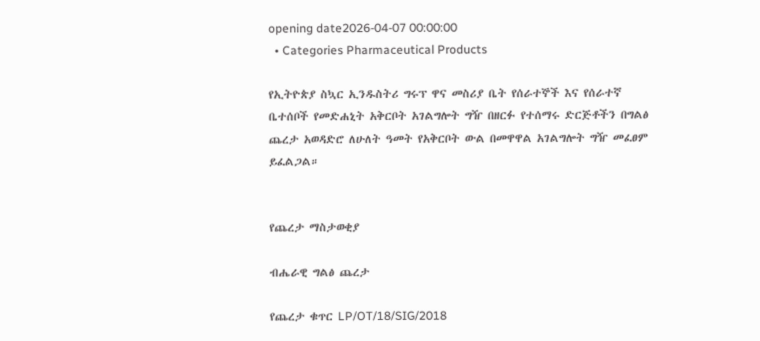opening date2026-04-07 00:00:00
  • Categories Pharmaceutical Products

የኢትዮጵያ ስኳር ኢንዱስትሪ ግሩፕ ዋና መስሪያ ቤት የሰራተኞች እና የሰራተኛ ቤተሰቦች የመድሐኒት አቅርቦት አገልግሎት ግዥ በዘርፉ የተሰማሩ ድርጅቶችን በግልፅ ጨረታ አወዳድሮ ለሁለት ዓመት የአቅርቦት ውል በመዋዋል አገልግሎት ግዥ መፈፀም ይፈልጋል።


የጨረታ ማስታወቂያ

ብሔራዊ ግልፅ ጨረታ

የጨረታ ቁጥር LP/OT/18/SIG/2018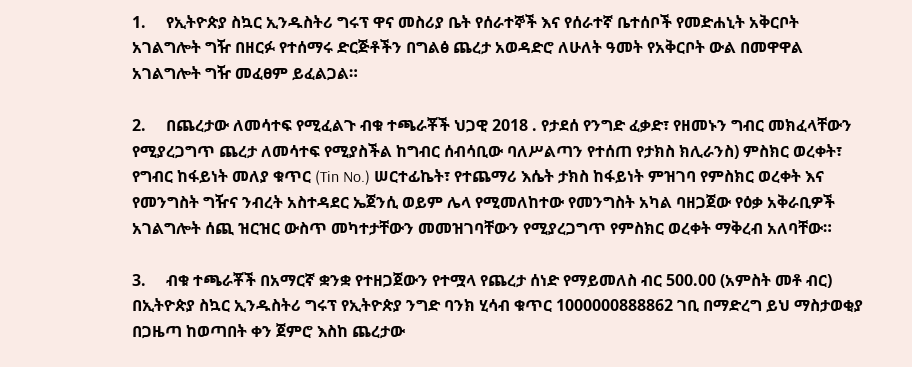1.     የኢትዮጵያ ስኳር ኢንዱስትሪ ግሩፕ ዋና መስሪያ ቤት የሰራተኞች እና የሰራተኛ ቤተሰቦች የመድሐኒት አቅርቦት አገልግሎት ግዥ በዘርፉ የተሰማሩ ድርጅቶችን በግልፅ ጨረታ አወዳድሮ ለሁለት ዓመት የአቅርቦት ውል በመዋዋል አገልግሎት ግዥ መፈፀም ይፈልጋል።

2.     በጨረታው ለመሳተፍ የሚፈልጉ ብቁ ተጫራቾች ህጋዊ 2018 . የታደሰ የንግድ ፈቃድ፣ የዘመኑን ግብር መክፈላቸውን የሚያረጋግጥ ጨረታ ለመሳተፍ የሚያስችል ከግብር ሰብሳቢው ባለሥልጣን የተሰጠ የታክስ ክሊራንስ) ምስክር ወረቀት፣ የግብር ከፋይነት መለያ ቁጥር (Tin No.) ሠርተፊኬት፣ የተጨማሪ እሴት ታክስ ከፋይነት ምዝገባ የምስክር ወረቀት እና የመንግስት ግዥና ንብረት አስተዳደር ኤጀንሲ ወይም ሌላ የሚመለከተው የመንግስት አካል ባዘጋጀው የዕቃ አቅራቢዎች አገልግሎት ሰጪ ዝርዝር ውስጥ መካተታቸውን መመዝገባቸውን የሚያረጋግጥ የምስክር ወረቀት ማቅረብ አለባቸው።

3.     ብቁ ተጫራቾች በአማርኛ ቋንቋ የተዘጋጀውን የተሟላ የጨረታ ሰነድ የማይመለስ ብር 500.00 (አምስት መቶ ብር) በኢትዮጵያ ስኳር ኢንዱስትሪ ግሩፕ የኢትዮጵያ ንግድ ባንክ ሂሳብ ቁጥር 1000000888862 ገቢ በማድረግ ይህ ማስታወቂያ በጋዜጣ ከወጣበት ቀን ጀምሮ እስከ ጨረታው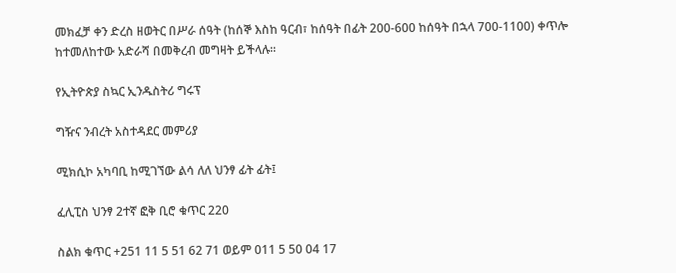መክፈቻ ቀን ድረስ ዘወትር በሥራ ሰዓት (ከሰኞ እስከ ዓርብ፣ ከሰዓት በፊት 200-600 ከሰዓት በኋላ 700-1100) ቀጥሎ ከተመለከተው አድራሻ በመቅረብ መግዛት ይችላሉ።

የኢትዮጵያ ስኳር ኢንዱስትሪ ግሩፕ

ግዥና ንብረት አስተዳደር መምሪያ

ሚክሲኮ አካባቢ ከሚገኘው ልሳ ለለ ህንፃ ፊት ፊት፤

ፈሊፒስ ህንፃ 2ተኛ ፎቅ ቢሮ ቁጥር 220

ስልክ ቁጥር +251 11 5 51 62 71 ወይም 011 5 50 04 17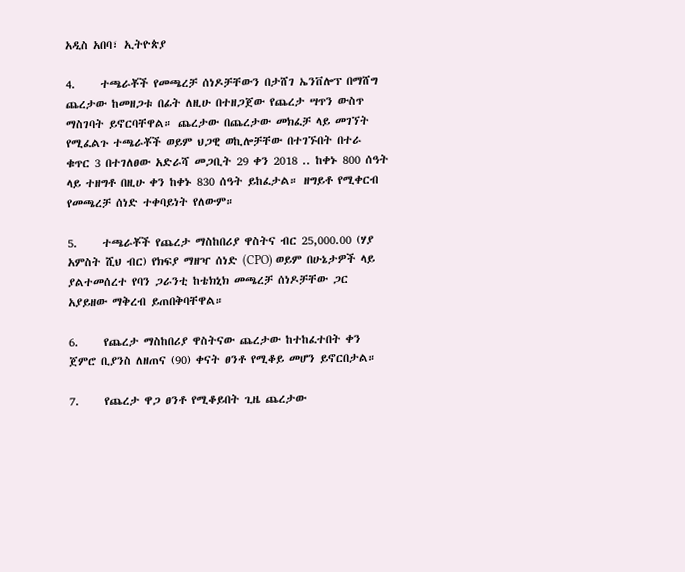አዲስ አበባ፣ ኢትዮጵያ

4.     ተጫራቾች የመጫረቻ ሰነዶቻቸውን በታሸገ ኤንቨሎፕ በማሸግ ጨረታው ከመዘጋቱ በፊት ለዚሁ በተዘጋጀው የጨረታ ሣጥን ውስጥ ማስገባት ይኖርባቸዋል። ጨረታው በጨረታው መክፈቻ ላይ መገኘት የሚፈልጉ ተጫራቾች ወይም ህጋዊ ወኪሎቻቸው በተገኙበት በተራ ቁጥር 3 በተገለፀው አድራሻ መጋቢት 29 ቀን 2018 .. ከቀኑ 800 ሰዓት ላይ ተዘግቶ በዚሁ ቀን ከቀኑ 830 ሰዓት ይከፈታል። ዘግይቶ የሚቀርብ የመጫረቻ ሰነድ ተቀባይነት የለውም።

5.     ተጫራቾች የጨረታ ማስከበሪያ ዋስትና ብር 25,000.00 (ሃያ አምስት ሺህ ብር) የክፍያ ማዘዣ ሰነድ (CPO) ወይም በሁኔታዎች ላይ ያልተመሰረተ የባን ጋራንቲ ከቴክኒክ መጫረቻ ሰነዶቻቸው ጋር አያይዘው ማቅረብ ይጠበቅባቸዋል።

6.     የጨረታ ማስከበሪያ ዋስትናው ጨረታው ከተከፈተበት ቀን ጀምሮ ቢያንስ ለዘጠና (90) ቀናት ፀንቶ የሚቆይ መሆን ይኖርበታል።

7.     የጨረታ ዋጋ ፀንቶ የሚቆይበት ጊዜ ጨረታው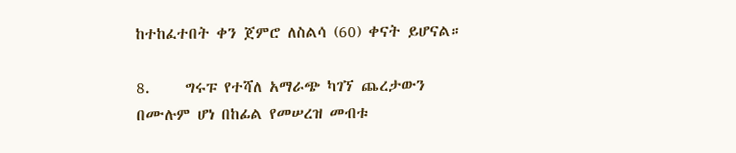ከተከፈተበት ቀን ጀምሮ ለስልሳ (60) ቀናት ይሆናል።

8.     ግሩፑ የተሻለ አማራጭ ካገኘ ጨረታውን በሙሉም ሆነ በከፊል የመሠረዝ መብቱ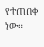የተጠበቀ ነው።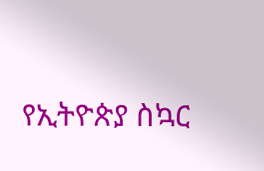የኢትዮጵያ ስኳር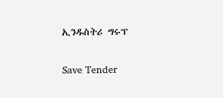ኢንዱስትሪ ግሩፕ

Save Tender